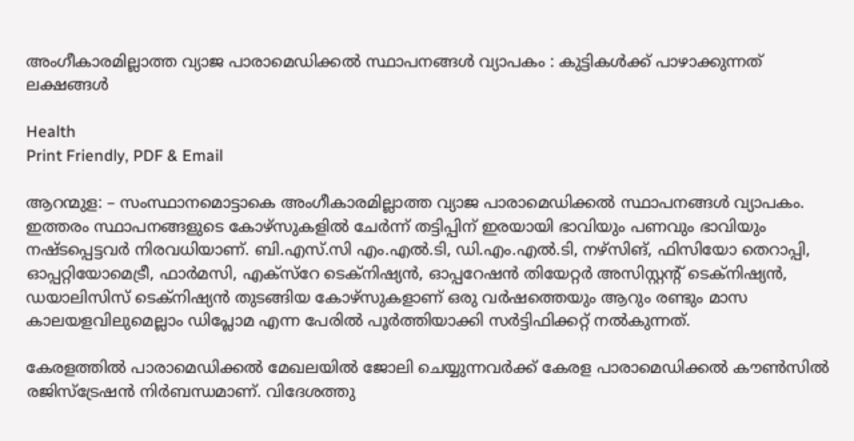അംഗീകാരമില്ലാത്ത വ്യാജ പാരാമെഡിക്കൽ സ്ഥാപനങ്ങൾ വ്യാപകം : കുട്ടികൾക്ക് പാഴാക്കുന്നത് ലക്ഷങ്ങൾ

Health
Print Friendly, PDF & Email

ആറന്മുള: – സംസ്ഥാനമൊട്ടാകെ അംഗീകാരമില്ലാത്ത വ്യാജ പാരാമെഡിക്കൽ സ്ഥാപനങ്ങൾ വ്യാപകം. ഇത്തരം സ്ഥാപനങ്ങളുടെ കോഴ്‌സുകളിൽ ചേർന്ന് തട്ടിപ്പിന് ഇരയായി ഭാവിയും പണവും ഭാവിയും നഷ്ടപ്പെട്ടവർ നിരവധിയാണ്. ബി.എസ്.സി എം.എൽ.ടി, ഡി.എം.എൽ.ടി, നഴ്‌സിങ്, ഫിസിയോ തെറാപ്പി, ഓപ്പറ്റിയോമെട്രീ, ഫാർമസി, എക്‌സ്‌റേ ടെക്‌നിഷ്യൻ, ഓപ്പറേഷൻ തിയേറ്റർ അസിസ്റ്റന്റ് ടെക്‌നിഷ്യൻ, ഡയാലിസിസ് ടെക്‌നിഷ്യൻ തുടങ്ങിയ കോഴ്‌സുകളാണ് ഒരു വർഷത്തെയും ആറും രണ്ടും മാസ കാലയളവിലുമെല്ലാം ഡിപ്ലോമ എന്ന പേരിൽ പൂർത്തിയാക്കി സർട്ടിഫിക്കറ്റ് നൽകുന്നത്.

കേരളത്തിൽ പാരാമെഡിക്കൽ മേഖലയിൽ ജോലി ചെയ്യുന്നവർക്ക് കേരള പാരാമെഡിക്കൽ കൗൺസിൽ രജിസ്‌ട്രേഷൻ നിർബന്ധമാണ്. വിദേശത്തു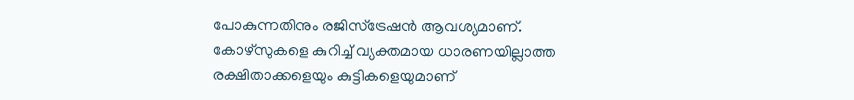പോകുന്നതിനും രജിസ്‌ട്രേഷൻ ആവശ്യമാണ്. കോഴ്‌സുകളെ കുറിച്ച് വ്യക്തമായ ധാരണയില്ലാത്ത രക്ഷിതാക്കളെയും കുട്ടികളെയുമാണ്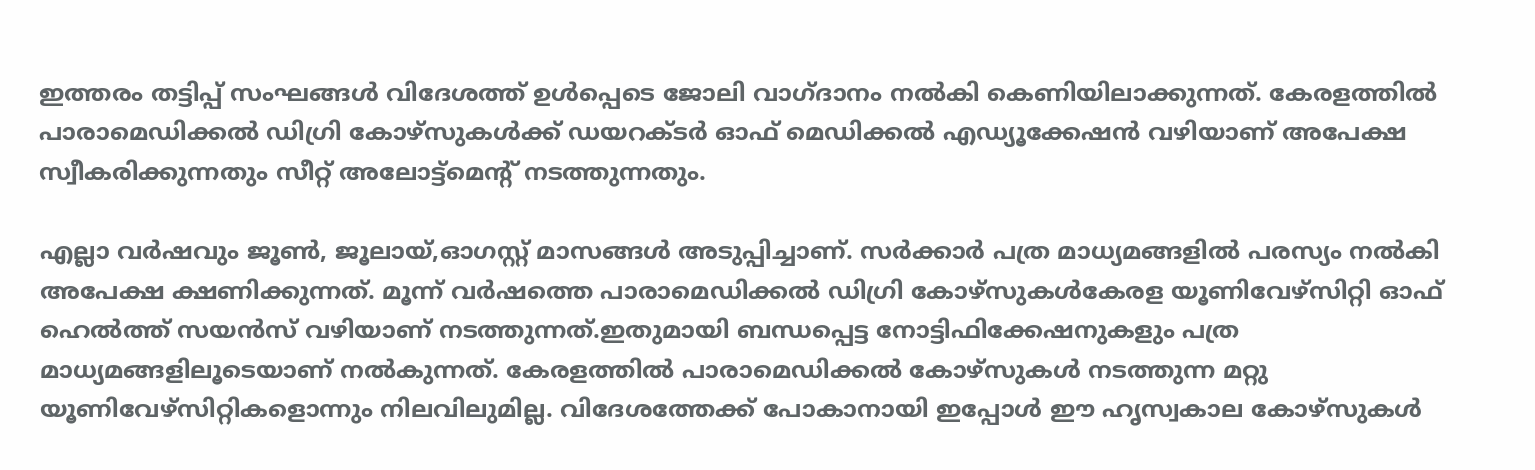ഇത്തരം തട്ടിപ്പ് സംഘങ്ങൾ വിദേശത്ത് ഉൾപ്പെടെ ജോലി വാഗ്ദാനം നൽകി കെണിയിലാക്കുന്നത്. കേരളത്തിൽ പാരാമെഡിക്കൽ ഡിഗ്രി കോഴ്‌സുകൾക്ക് ഡയറക്ടർ ഓഫ് മെഡിക്കൽ എഡ്യൂക്കേഷൻ വഴിയാണ് അപേക്ഷ സ്വീകരിക്കുന്നതും സീറ്റ് അലോട്ട്‌മെന്റ് നടത്തുന്നതും.

എല്ലാ വർഷവും ജൂൺ, ജൂലായ്,ഓഗസ്റ്റ് മാസങ്ങൾ അടുപ്പിച്ചാണ്. സർക്കാർ പത്ര മാധ്യമങ്ങളിൽ പരസ്യം നൽകി അപേക്ഷ ക്ഷണിക്കുന്നത്. മൂന്ന് വർഷത്തെ പാരാമെഡിക്കൽ ഡിഗ്രി കോഴ്‌സുകൾകേരള യൂണിവേഴ്‌സിറ്റി ഓഫ് ഹെൽത്ത് സയൻസ് വഴിയാണ് നടത്തുന്നത്.ഇതുമായി ബന്ധപ്പെട്ട നോട്ടിഫിക്കേഷനുകളും പത്ര മാധ്യമങ്ങളിലൂടെയാണ് നൽകുന്നത്. കേരളത്തിൽ പാരാമെഡിക്കൽ കോഴ്‌സുകൾ നടത്തുന്ന മറ്റു യൂണിവേഴ്‌സിറ്റികളൊന്നും നിലവിലുമില്ല. വിദേശത്തേക്ക് പോകാനായി ഇപ്പോൾ ഈ ഹൃസ്വകാല കോഴ്‌സുകൾ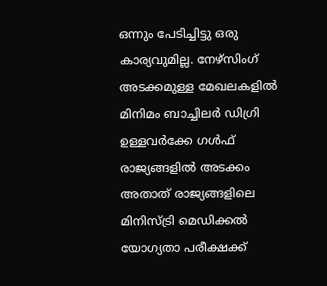ഒന്നും പേടിച്ചിട്ടു ഒരു കാര്യവുമില്ല. നേഴ്സിംഗ് അടക്കമുള്ള മേഖലകളിൽ മിനിമം ബാച്ചിലർ ഡിഗ്രി ഉള്ളവർക്കേ ഗൾഫ് രാജ്യങ്ങളിൽ അടക്കം അതാത് രാജ്യങ്ങളിലെ മിനിസ്ട്രി മെഡിക്കൽ യോഗ്യതാ പരീക്ഷക്ക്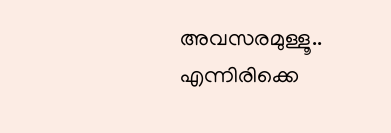അവസരമുള്ളൂ.. എന്നിരിക്കെ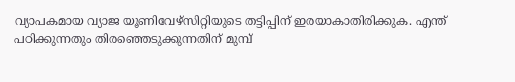വ്യാപകമായ വ്യാജ യൂണിവേഴ്‌സിറ്റിയുടെ തട്ടിപ്പിന് ഇരയാകാതിരിക്കുക. എന്ത് പഠിക്കുന്നതും തിരഞ്ഞെടുക്കുന്നതിന് മുമ്പ്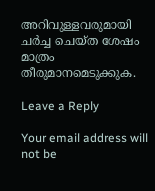അറിവുള്ളവരുമായി ചർച്ച ചെയ്ത ശേഷം മാത്രം തീരുമാനമെടുക്കുക.

Leave a Reply

Your email address will not be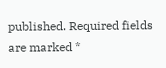published. Required fields are marked *